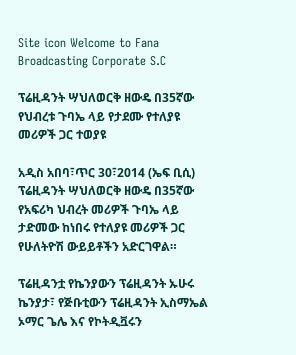Site icon Welcome to Fana Broadcasting Corporate S.C

ፕሬዚዳንት ሣህለወርቅ ዘውዴ በ35ኛው የህብረቱ ጉባኤ ላይ የታደሙ የተለያዩ መሪዎች ጋር ተወያዩ

አዲስ አበባ፣ጥር 30፣2014 (ኤፍ ቢሲ) ፕሬዚዳንት ሣህለወርቅ ዘውዴ በ35ኛው የአፍሪካ ህብረት መሪዎች ጉባኤ ላይ ታድመው ከነበሩ የተለያዩ መሪዎች ጋር የሁለትዮሽ ውይይቶችን አድርገዋል።

ፕሬዚዳንቷ የኬንያውን ፕሬዚዳንት ኡሁሩ ኬንያታ፣ የጅቡቲውን ፕሬዚዳንት ኢስማኤል ኦማር ጌሌ እና የኮትዲቯሩን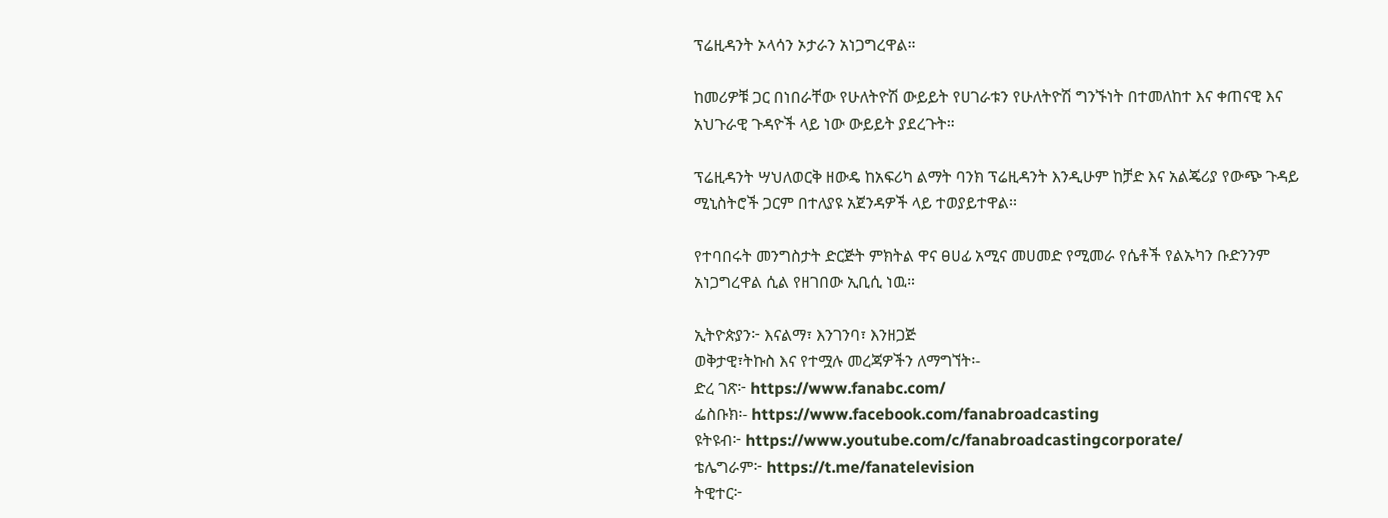ፕሬዚዳንት ኦላሳን ኦታራን አነጋግረዋል።

ከመሪዎቹ ጋር በነበራቸው የሁለትዮሽ ውይይት የሀገራቱን የሁለትዮሽ ግንኙነት በተመለከተ እና ቀጠናዊ እና አህጉራዊ ጉዳዮች ላይ ነው ውይይት ያደረጉት።

ፕሬዚዳንት ሣህለወርቅ ዘውዴ ከአፍሪካ ልማት ባንክ ፕሬዚዳንት እንዲሁም ከቻድ እና አልጄሪያ የውጭ ጉዳይ ሚኒስትሮች ጋርም በተለያዩ አጀንዳዎች ላይ ተወያይተዋል፡፡

የተባበሩት መንግስታት ድርጅት ምክትል ዋና ፀሀፊ አሚና መሀመድ የሚመራ የሴቶች የልኡካን ቡድንንም አነጋግረዋል ሲል የዘገበው ኢቢሲ ነዉ።

ኢትዮጵያን፦ እናልማ፣ እንገንባ፣ እንዘጋጅ
ወቅታዊ፣ትኩስ እና የተሟሉ መረጃዎችን ለማግኘት፡-
ድረ ገጽ፦ https://www.fanabc.com/
ፌስቡክ፡- https://www.facebook.com/fanabroadcasting
ዩትዩብ፦ https://www.youtube.com/c/fanabroadcastingcorporate/
ቴሌግራም፦ https://t.me/fanatelevision
ትዊተር፦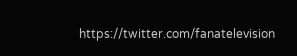https://twitter.com/fanatelevision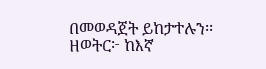በመወዳጀት ይከታተሉን፡፡
ዘወትር፦ ከእኛ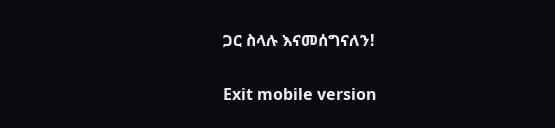ጋር ስላሉ እናመሰግናለን!

Exit mobile version